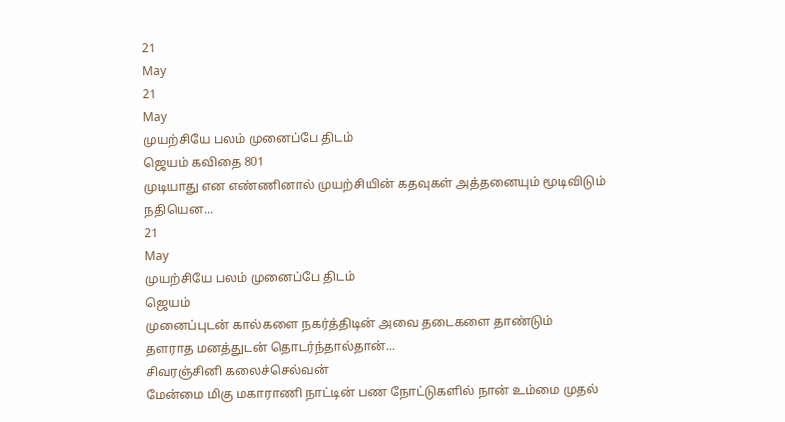21
May
21
May
முயற்சியே பலம் முனைப்பே திடம்
ஜெயம் கவிதை 801
முடியாது என எண்ணினால் முயற்சியின் கதவுகள் அத்தனையும் மூடிவிடும்
நதியென...
21
May
முயற்சியே பலம் முனைப்பே திடம்
ஜெயம்
முனைப்புடன் கால்களை நகர்த்திடின் அவை தடைகளை தாண்டும்
தளராத மனத்துடன் தொடர்ந்தால்தான்...
சிவரஞ்சினி கலைச்செல்வன்
மேன்மை மிகு மகாராணி நாட்டின் பண நோட்டுகளில் நான் உம்மை முதல்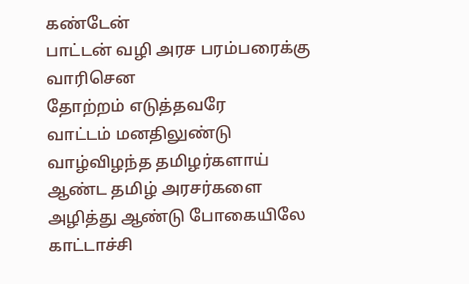கண்டேன்
பாட்டன் வழி அரச பரம்பரைக்கு
வாரிசென
தோற்றம் எடுத்தவரே
வாட்டம் மனதிலுண்டு
வாழ்விழந்த தமிழர்களாய்
ஆண்ட தமிழ் அரசர்களை
அழித்து ஆண்டு போகையிலே
காட்டாச்சி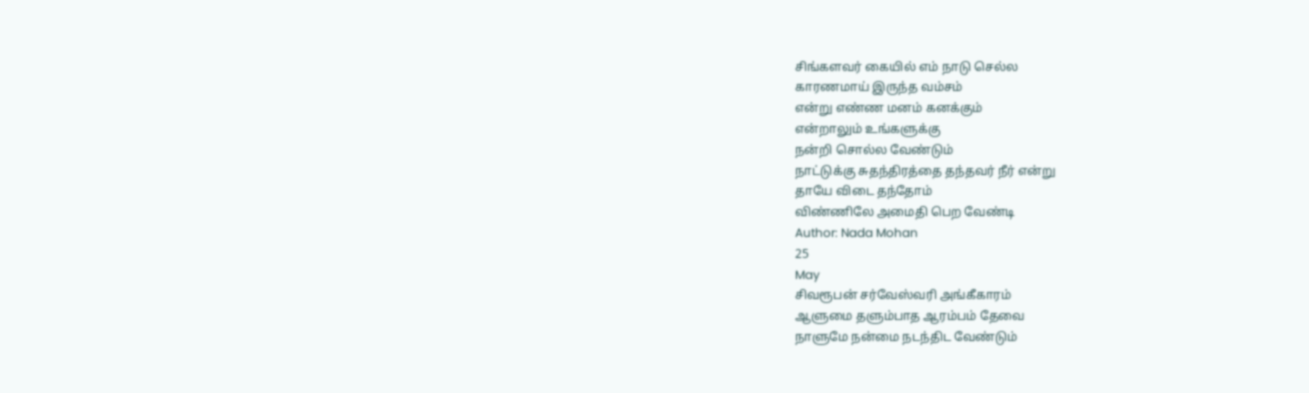சிங்களவர் கையில் எம் நாடு செல்ல
காரணமாய் இருந்த வம்சம்
என்று எண்ண மனம் கனக்கும்
என்றாலும் உங்களுக்கு
நன்றி சொல்ல வேண்டும்
நாட்டுக்கு சுதந்திரத்தை தந்தவர் நீர் என்று
தாயே விடை தந்தோம்
விண்ணிலே அமைதி பெற வேண்டி
Author: Nada Mohan
25
May
சிவரூபன் சர்வேஸ்வரி அங்கீகாரம்
ஆளுமை தளும்பாத ஆரம்பம் தேவை
நாளுமே நன்மை நடந்திட வேண்டும்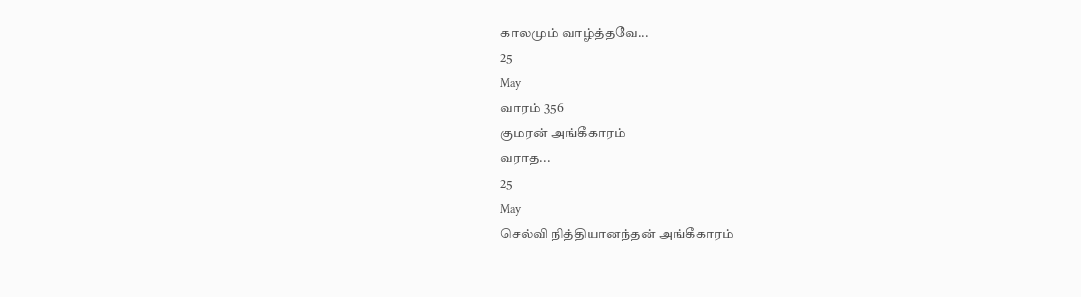காலமும் வாழ்த்தவே...
25
May
வாரம் 356
குமரன் அங்கீகாரம்
வராத...
25
May
செல்வி நித்தியானந்தன் அங்கீகாரம்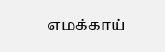எமக்காய்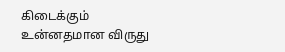கிடைக்கும்
உன்னதமான விருது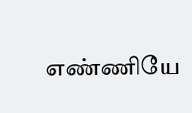எண்ணியே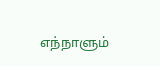எந்நாளும்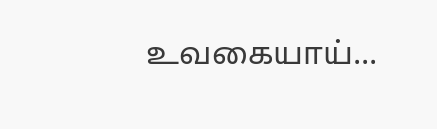உவகையாய்...